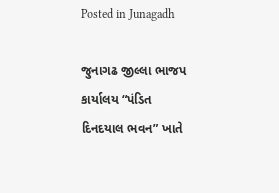Posted in Junagadh

જુનાગઢ જીલ્લા ભાજપ કાર્યાલય “પંડિત દિનદયાલ ભવન” ખાતે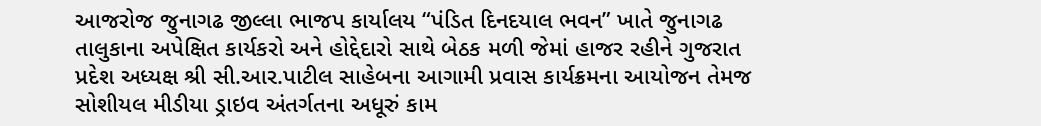આજરોજ જુનાગઢ જીલ્લા ભાજપ કાર્યાલય “પંડિત દિનદયાલ ભવન” ખાતે જુનાગઢ તાલુકાના અપેક્ષિત કાર્યકરો અને હોદ્દેદારો સાથે બેઠક મળી જેમાં હાજર રહીને ગુજરાત પ્રદેશ અધ્યક્ષ શ્રી સી.આર.પાટીલ સાહેબના આગામી પ્રવાસ કાર્યક્રમના આયોજન તેમજ સોશીયલ મીડીયા ડ્રાઇવ અંતર્ગતના અધૂરું કામ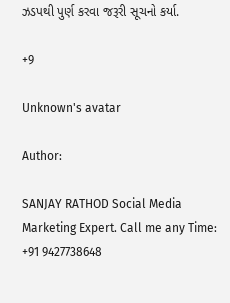ઝડપથી પુર્ણ કરવા જરૂરી સૂચનો કર્યા.

+9

Unknown's avatar

Author:

SANJAY RATHOD Social Media Marketing Expert. Call me any Time: +91 9427738648